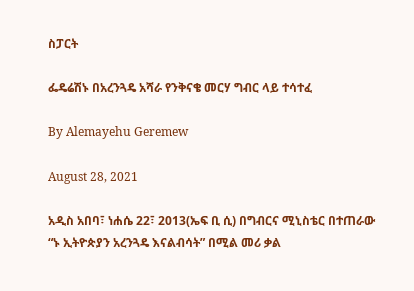ስፓርት

ፌዴሬሽኑ በአረንጓዴ አሻራ የንቅናቄ መርሃ ግብር ላይ ተሳተፈ

By Alemayehu Geremew

August 28, 2021

አዲስ አበባ፣ ነሐሴ 22፣ 2013(ኤፍ ቢ ሲ) በግብርና ሚኒስቴር በተጠራው “ኑ ኢትዮጵያን አረንጓዴ እናልብሳት” በሚል መሪ ቃል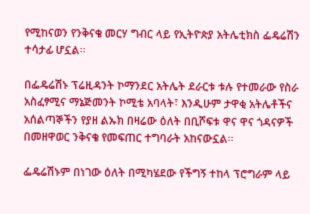የሚከናወን የንቅናቄ መርሃ ግብር ላይ የኢትዮጵያ አትሌቲክስ ፌዴሬሽን ተሳታፊ ሆኗል፡፡

በፌዴሬሽኑ ፕሬዚዳንት ኮማንደር አትሌት ደራርቱ ቱሉ የተመራው የስራ አስፈፃሚና ማኔጅመንት ኮሚቴ አባላት፣ እንዲሁም ታዋቂ አትሌቶችና አሰልጣኞችን የያዘ ልኡክ በዛሬው ዕለት በቢሾፍቱ ዋና ዋና ጎዳናዎች በመዘዋወር ንቅናቄ የመፍጠር ተግባራት አከናውኗል፡፡

ፌዴሬሽኑም በነገው ዕለት በሚካሄደው የችግኝ ተከላ ፕሮግራም ላይ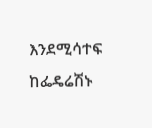እንደሚሳተፍ ከፌዴሬሽኑ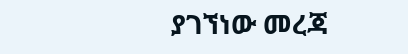ያገኘነው መረጃ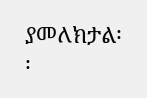ያመለክታል፡፡